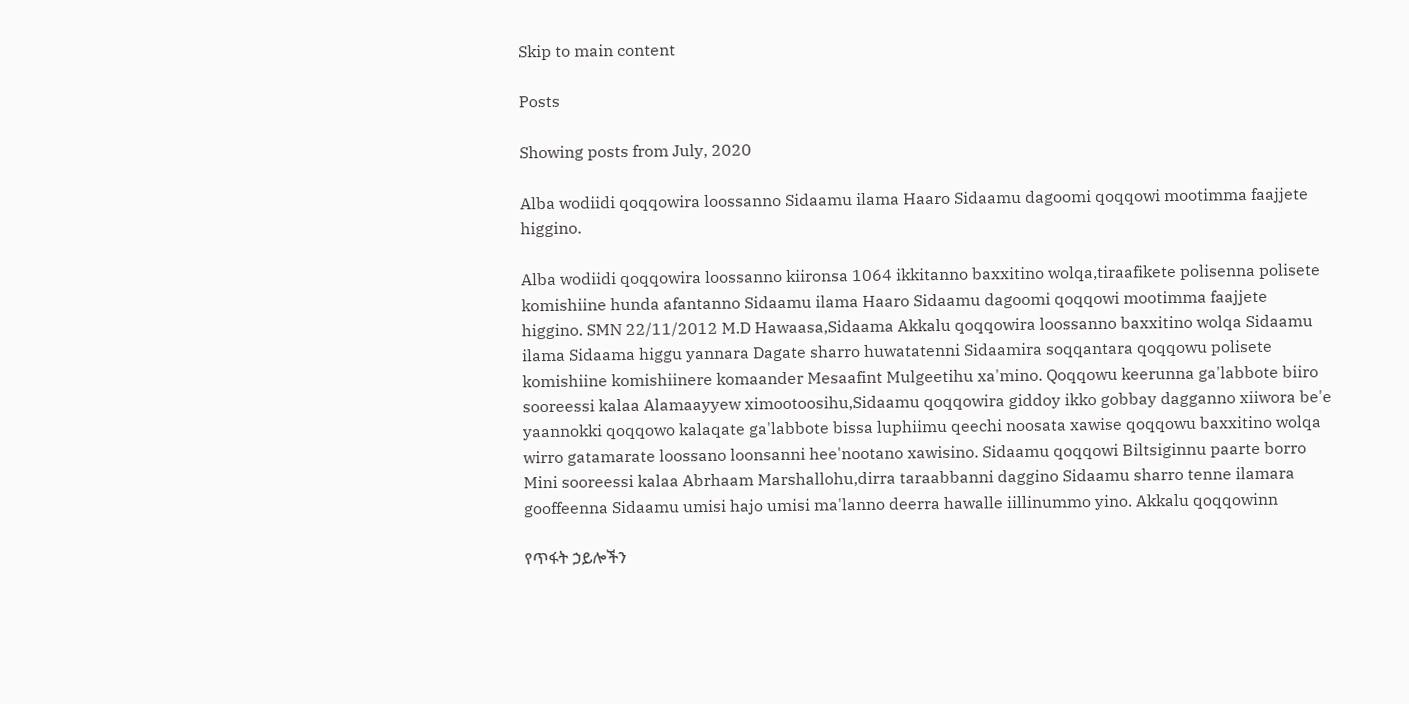Skip to main content

Posts

Showing posts from July, 2020

Alba wodiidi qoqqowira loossanno Sidaamu ilama Haaro Sidaamu dagoomi qoqqowi mootimma faajjete higgino.

Alba wodiidi qoqqowira loossanno kiironsa 1064 ikkitanno baxxitino wolqa,tiraafikete polisenna polisete komishiine hunda afantanno Sidaamu ilama Haaro Sidaamu dagoomi qoqqowi mootimma faajjete higgino. SMN 22/11/2012 M.D Hawaasa,Sidaama Akkalu qoqqowira loossanno baxxitino wolqa Sidaamu ilama Sidaama higgu yannara Dagate sharro huwatatenni Sidaamira soqqantara qoqqowu polisete komishiine komishiinere komaander Mesaafint Mulgeetihu xa'mino. Qoqqowu keerunna ga'labbote biiro sooreessi kalaa Alamaayyew ximootoosihu,Sidaamu qoqqowira giddoy ikko gobbay dagganno xiiwora be'e yaannokki qoqqowo kalaqate ga'labbote bissa luphiimu qeechi noosata xawise qoqqowu baxxitino wolqa wirro gatamarate loossano loonsanni hee'nootano xawisino. Sidaamu qoqqowi Biltsiginnu paarte borro Mini sooreessi kalaa Abrhaam Marshallohu,dirra taraabbanni daggino Sidaamu sharro tenne ilamara gooffeenna Sidaamu umisi hajo umisi ma'lanno deerra hawalle iillinummo yino. Akkalu qoqqowinn

የጥፋት ኃይሎችን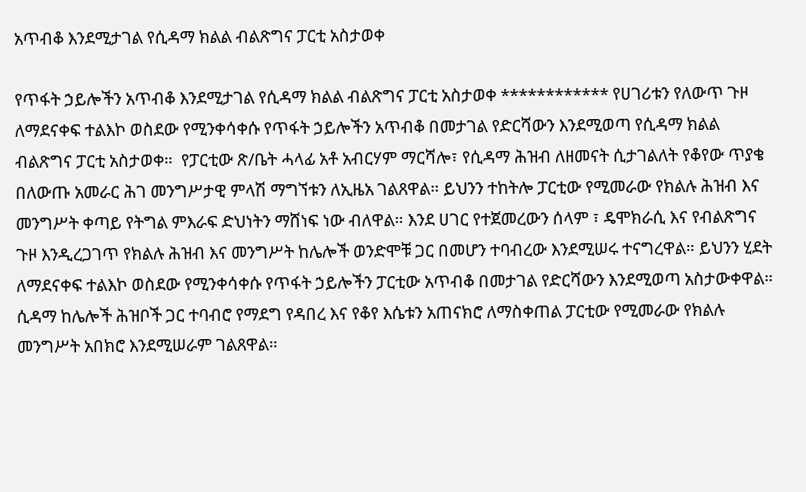አጥብቆ እንደሚታገል የሲዳማ ክልል ብልጽግና ፓርቲ አስታወቀ

የጥፋት ኃይሎችን አጥብቆ እንደሚታገል የሲዳማ ክልል ብልጽግና ፓርቲ አስታወቀ ************ የሀገሪቱን የለውጥ ጉዞ ለማደናቀፍ ተልእኮ ወስደው የሚንቀሳቀሱ የጥፋት ኃይሎችን አጥብቆ በመታገል የድርሻውን እንደሚወጣ የሲዳማ ክልል ብልጽግና ፓርቲ አስታወቀ።  የፓርቲው ጽ/ቤት ሓላፊ አቶ አብርሃም ማርሻሎ፣ የሲዳማ ሕዝብ ለዘመናት ሲታገልለት የቆየው ጥያቄ በለውጡ አመራር ሕገ መንግሥታዊ ምላሽ ማግኘቱን ለኢዜአ ገልጸዋል። ይህንን ተከትሎ ፓርቲው የሚመራው የክልሉ ሕዝብ እና መንግሥት ቀጣይ የትግል ምእራፍ ድህነትን ማሸነፍ ነው ብለዋል። እንደ ሀገር የተጀመረውን ሰላም ፣ ዴሞክራሲ እና የብልጽግና ጉዞ እንዲረጋገጥ የክልሉ ሕዝብ እና መንግሥት ከሌሎች ወንድሞቹ ጋር በመሆን ተባብረው እንደሚሠሩ ተናግረዋል። ይህንን ሂደት ለማደናቀፍ ተልእኮ ወስደው የሚንቀሳቀሱ የጥፋት ኃይሎችን ፓርቲው አጥብቆ በመታገል የድርሻውን እንደሚወጣ አስታውቀዋል።  ሲዳማ ከሌሎች ሕዝቦች ጋር ተባብሮ የማደግ የዳበረ እና የቆየ እሴቱን አጠናክሮ ለማስቀጠል ፓርቲው የሚመራው የክልሉ መንግሥት አበክሮ እንደሚሠራም ገልጸዋል።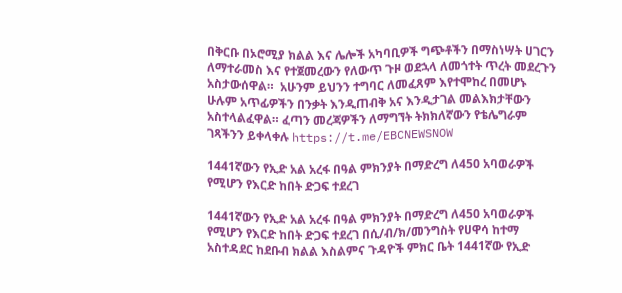በቅርቡ በኦሮሚያ ክልል እና ሌሎች አካባቢዎች ግጭቶችን በማስነሣት ሀገርን ለማተራመስ እና የተጀመረውን የለውጥ ጉዞ ወደኋላ ለመጎተት ጥረት መደረጉን አስታውሰዋል።  አሁንም ይህንን ተግባር ለመፈጸም እየተሞከረ በመሆኑ ሁሉም አጥፊዎችን በንቃት እንዲጠብቅ አና እንዲታገል መልእክታቸውን አስተላልፈዋል። ፈጣን መረጃዎችን ለማግኘት ትክክለኛውን የቴሌግራም ገጻችንን ይቀላቀሉ https://t.me/EBCNEWSNOW

1441ኛውን የኢድ አል አረፋ በዓል ምክንያት በማድረግ ለ450 አባወራዎች የሚሆን የእርድ ከበት ድጋፍ ተደረገ

1441ኛውን የኢድ አል አረፋ በዓል ምክንያት በማድረግ ለ450 አባወራዎች የሚሆን የእርድ ከበት ድጋፍ ተደረገ በሲ/ብ/ክ/መንግስት የሀዋሳ ከተማ አስተዳደር ከደቡብ ክልል እስልምና ጉዳዮች ምክር ቤት 1441ኛው የኢድ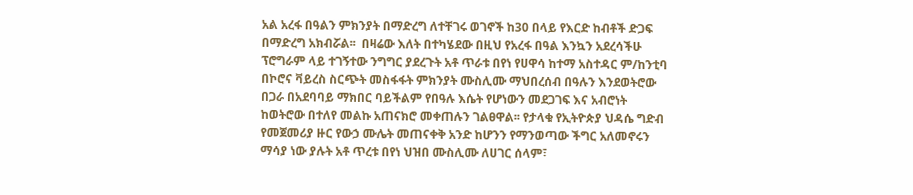አል አረፋ በዓልን ምክንያት በማድረግ ለተቸገሩ ወገኖች ከ30 በላይ የእርድ ከብቶች ድጋፍ በማድረግ አክብሯል፡፡  በዛሬው እለት በተካሄደው በዚህ የአረፋ በዓል እንኳን አደረሳችሁ ፕሮግራም ላይ ተገኝተው ንግግር ያደረጉት አቶ ጥራቱ በየነ የሀዋሳ ከተማ አስተዳር ም/ከንቲባ በኮሮና ቫይረስ ስርጭት መስፋፋት ምክንያት ሙስሊሙ ማህበረሰብ በዓሉን እንደወትሮው በጋራ በአደባባይ ማክበር ባይችልም የበዓሉ እሴት የሆነውን መደጋገፍ እና አብሮነት ከወትሮው በተለየ መልኩ አጠናክሮ መቀጠሉን ገልፀዋል፡፡ የታላቁ የኢትዮጵያ ህዳሴ ግድብ የመጀመሪያ ዙር የውኃ ሙሌት መጠናቀቅ አንድ ከሆንን የማንወጣው ችግር አለመኖሩን ማሳያ ነው ያሉት አቶ ጥረቱ በየነ ህዝበ ሙስሊሙ ለሀገር ሰላም፣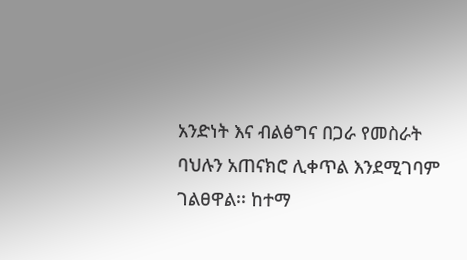አንድነት እና ብልፅግና በጋራ የመስራት ባህሉን አጠናክሮ ሊቀጥል እንደሚገባም ገልፀዋል፡፡ ከተማ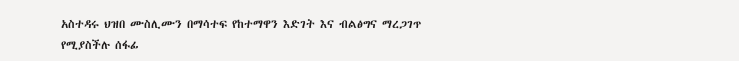አስተዳሩ ህዝበ ሙስሊሙን በማሳተፍ የከተማዋን እድገት እና ብልፅግና ማረጋገጥ የሚያስችሉ ሰፋፊ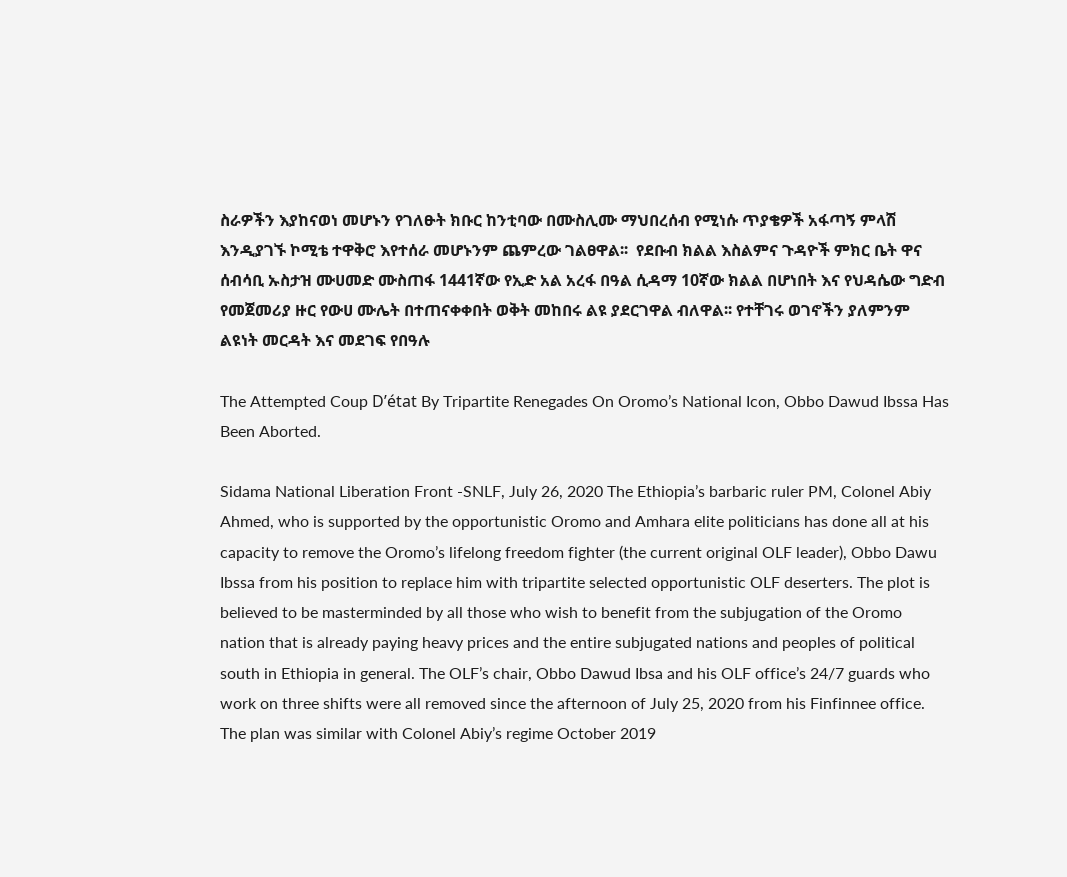ስራዎችን እያከናወነ መሆኑን የገለፁት ክቡር ከንቲባው በሙስሊሙ ማህበረሰብ የሚነሱ ጥያቄዎች አፋጣኝ ምላሽ እንዲያገኙ ኮሚቴ ተዋቅሮ እየተሰራ መሆኑንም ጨምረው ገልፀዋል፡፡  የደቡብ ክልል እስልምና ጉዳዮች ምክር ቤት ዋና ሰብሳቢ ኡስታዝ ሙሀመድ ሙስጠፋ 1441ኛው የኢድ አል አረፋ በዓል ሲዳማ 10ኛው ክልል በሆነበት እና የህዳሴው ግድብ የመጀመሪያ ዙር የውሀ ሙሌት በተጠናቀቀበት ወቅት መከበሩ ልዩ ያደርገዋል ብለዋል፡፡ የተቸገሩ ወገኖችን ያለምንም ልዩነት መርዳት እና መደገፍ የበዓሉ

The Attempted Coup D’état By Tripartite Renegades On Oromo’s National Icon, Obbo Dawud Ibssa Has Been Aborted.

Sidama National Liberation Front -SNLF, July 26, 2020 The Ethiopia’s barbaric ruler PM, Colonel Abiy Ahmed, who is supported by the opportunistic Oromo and Amhara elite politicians has done all at his capacity to remove the Oromo’s lifelong freedom fighter (the current original OLF leader), Obbo Dawu Ibssa from his position to replace him with tripartite selected opportunistic OLF deserters. The plot is believed to be masterminded by all those who wish to benefit from the subjugation of the Oromo nation that is already paying heavy prices and the entire subjugated nations and peoples of political south in Ethiopia in general. The OLF’s chair, Obbo Dawud Ibsa and his OLF office’s 24/7 guards who work on three shifts were all removed since the afternoon of July 25, 2020 from his Finfinnee office. The plan was similar with Colonel Abiy’s regime October 2019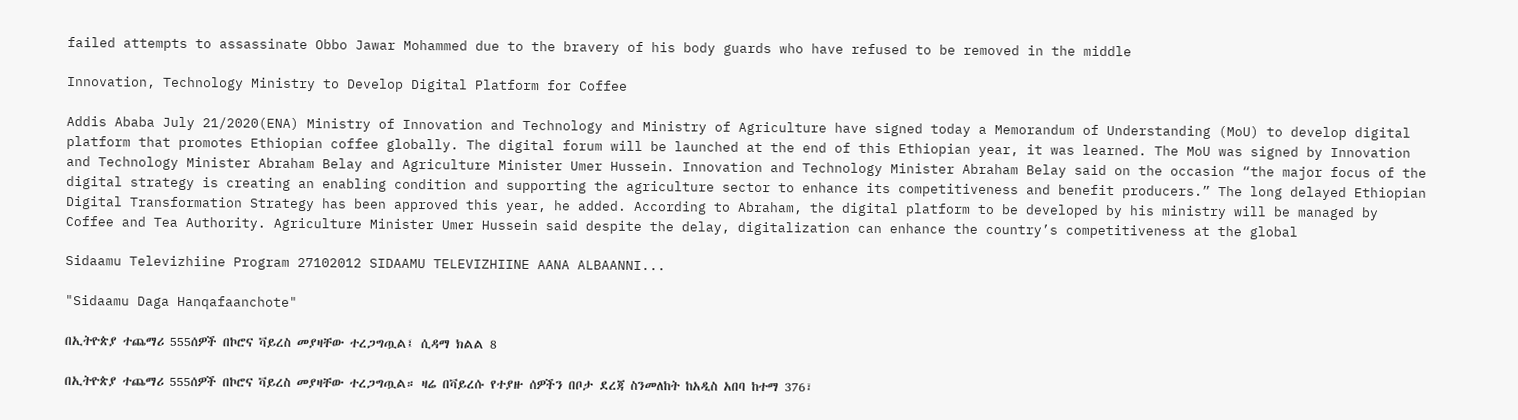failed attempts to assassinate Obbo Jawar Mohammed due to the bravery of his body guards who have refused to be removed in the middle

Innovation, Technology Ministry to Develop Digital Platform for Coffee

Addis Ababa July 21/2020(ENA) Ministry of Innovation and Technology and Ministry of Agriculture have signed today a Memorandum of Understanding (MoU) to develop digital platform that promotes Ethiopian coffee globally. The digital forum will be launched at the end of this Ethiopian year, it was learned. The MoU was signed by Innovation and Technology Minister Abraham Belay and Agriculture Minister Umer Hussein. Innovation and Technology Minister Abraham Belay said on the occasion “the major focus of the digital strategy is creating an enabling condition and supporting the agriculture sector to enhance its competitiveness and benefit producers.” The long delayed Ethiopian Digital Transformation Strategy has been approved this year, he added. According to Abraham, the digital platform to be developed by his ministry will be managed by Coffee and Tea Authority. Agriculture Minister Umer Hussein said despite the delay, digitalization can enhance the country’s competitiveness at the global

Sidaamu Televizhiine Program 27102012 SIDAAMU TELEVIZHIINE AANA ALBAANNI...

"Sidaamu Daga Hanqafaanchote"

በኢትዮጵያ ተጨማሪ 555ሰዎች በኮሮና ቫይረስ መያዛቸው ተረጋግጧል፤ ሲዳማ ክልል 8

በኢትዮጵያ ተጨማሪ 555ሰዎች በኮሮና ቫይረስ መያዛቸው ተረጋግጧል። ዛሬ በቫይረሱ የተያዙ ሰዎችን በቦታ ደረጃ ስንመለከት ከአዲስ አበባ ከተማ 376፣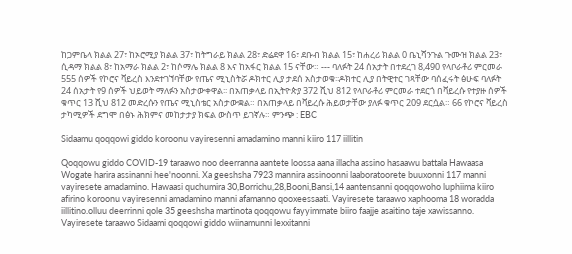ከጋምቤላ ክልል 27፣ ከኦሮሚያ ክልል 37፣ ከትግራይ ክልል 28፣ ድሬደዋ 16፣ ደቡብ ክልል 15፣ ከሐረሪ ክልል 0 ቤኒሻንጉል ጉሙዝ ክልል 23፣ ሲዳማ ክልል 8፣ ከአማራ ክልል 2፣ ከሶማሌ ክልል 8 እና ከአፋር ክልል 15 ናቸው። --- ባለፉት 24 ሰአታት በተደረገ 8,490 የላቦራቶሪ ምርመራ 555 ሰዎች የኮሮና ቫይረስ እንደተገኘባቸው የጤና ሚኒስትሯ ዶክተር ሊያ ታደሰ አስታወቁ፡፡ዶክተር ሊያ በትዊተር ገጻቸው ባሰፈሩት ፅሁፍ ባለፉት 24 ሰአታት የ9 ሰዎች ህይወት ማለፉን አስታውቀዋል፡፡ በአጠቃላይ በኢትዮጵያ 372 ሺህ 812 የላቦራቶሪ ምርመራ ተደርጎ በቫይረሱ የተያዙ ሰዎች ቁጥር 13 ሺህ 812 መድረሱን የጤና ሚኒስቴር አስታውቋል። በአጠቃላይ በቫይረሱ ሕይወታቸው ያለፉ ቁጥር 209 ደርሷል። 66 የኮሮና ቫይረስ ታካሚዎች ደግሞ በፅኑ ሕክምና መከታታያ ክፍል ውስጥ ይገኛሉ። ምንጭ : EBC

Sidaamu qoqqowi giddo koroonu vayiresenni amadamino manni kiiro 117 iillitin

Qoqqowu giddo COVID-19 taraawo noo deerranna aantete loossa aana illacha assino hasaawu battala Hawaasa Wogate harira assinanni hee'noonni. Xa geeshsha 7923 mannira assinoonni laaboratoorete buuxonni 117 manni vayiresete amadamino. Hawaasi quchumira 30,Borrichu,28,Booni,Bansi,14 aantensanni qoqqowoho luphiima kiiro afirino koroonu vayiresenni amadamino manni afamanno qooxeessaati. Vayiresete taraawo xaphooma 18 woradda iillitino.olluu deerrinni qole 35 geeshsha martinota qoqqowu fayyimmate biiro faajje asaitino taje xawissanno. Vayiresete taraawo Sidaami qoqqowi giddo wiinamunni lexxitanni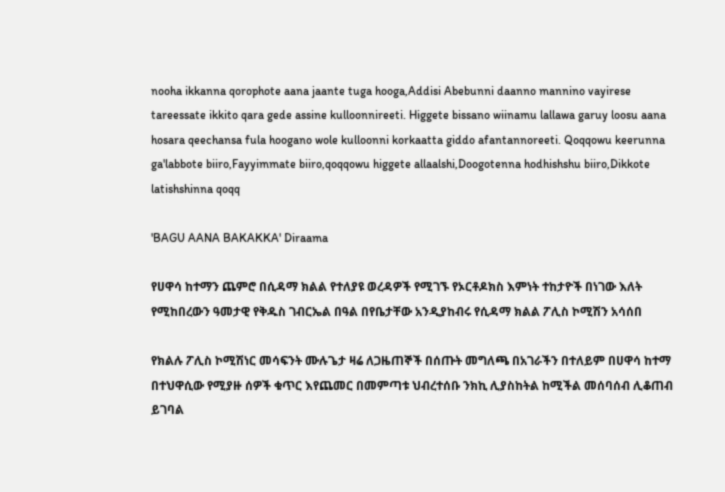nooha ikkanna qorophote aana jaante tuga hooga,Addisi Abebunni daanno mannino vayirese tareessate ikkito qara gede assine kulloonnireeti. Higgete bissano wiinamu lallawa garuy loosu aana hosara qeechansa fula hoogano wole kulloonni korkaatta giddo afantannoreeti. Qoqqowu keerunna ga'labbote biiro,Fayyimmate biiro,qoqqowu higgete allaalshi,Doogotenna hodhishshu biiro,Dikkote latishshinna qoqq

'BAGU AANA BAKAKKA' Diraama

የሀዋሳ ከተማን ጨምሮ በሲዳማ ክልል የተለያዩ ወረዳዎች የሚገኙ የኦርቶዶክስ እምነት ተከታዮች በነገው እለት የሚከበረውን ዓመታዊ የቅዱስ ገብርኤል በዓል በየቤታቸው አንዲያከብሩ የሲዳማ ክልል ፖሊስ ኮሚሽን አሳሰበ

የክልሉ ፖሊስ ኮሚሽነር መሳፍንት ሙሉጌታ ዛሬ ለጋዜጠኞች በሰጡት መግለጫ በአገራችን በተለይም በሀዋሳ ከተማ በተህዋሲው የሚያዙ ሰዎች ቁጥር እየጨመር በመምጣቱ ህብረተሰቡ ንክኪ ሊያስከትል ከሚችል መሰባሰብ ሊቆጠብ ይገባል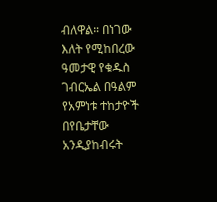ብለዋል። በነገው እለት የሚከበረው ዓመታዊ የቁዱስ ገብርኤል በዓልም የአምነቱ ተከታዮች በየቤታቸው አንዲያከብሩት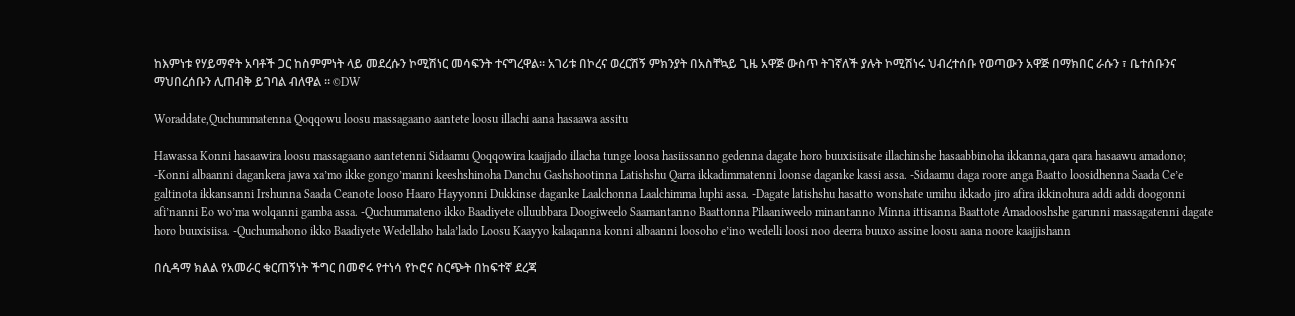ከእምነቱ የሃይማኖት አባቶች ጋር ከስምምነት ላይ መደረሱን ኮሚሽነር መሳፍንት ተናግረዋል። አገሪቱ በኮረና ወረርሽኝ ምክንያት በአስቸኳይ ጊዜ አዋጅ ውስጥ ትገኛለች ያሉት ኮሚሽነሩ ህብረተሰቡ የወጣውን አዋጅ በማክበር ራሱን ፣ ቤተሰቡንና ማህበረሰቡን ሊጠብቅ ይገባል ብለዋል ። ©DW

Woraddate,Quchummatenna Qoqqowu loosu massagaano aantete loosu illachi aana hasaawa assitu

Hawassa Konni hasaawira loosu massagaano aantetenni Sidaamu Qoqqowira kaajjado illacha tunge loosa hasiissanno gedenna dagate horo buuxisiisate illachinshe hasaabbinoha ikkanna,qara qara hasaawu amadono; -Konni albaanni dagankera jawa xa’mo ikke gongo’manni keeshshinoha Danchu Gashshootinna Latishshu Qarra ikkadimmatenni loonse daganke kassi assa. -Sidaamu daga roore anga Baatto loosidhenna Saada Ce’e galtinota ikkansanni Irshunna Saada Ceanote looso Haaro Hayyonni Dukkinse daganke Laalchonna Laalchimma luphi assa. -Dagate latishshu hasatto wonshate umihu ikkado jiro afira ikkinohura addi addi doogonni afi’nanni Eo wo’ma wolqanni gamba assa. -Quchummateno ikko Baadiyete olluubbara Doogiweelo Saamantanno Baattonna Pilaaniweelo minantanno Minna ittisanna Baattote Amadooshshe garunni massagatenni dagate horo buuxisiisa. -Quchumahono ikko Baadiyete Wedellaho hala’lado Loosu Kaayyo kalaqanna konni albaanni loosoho e’ino wedelli loosi noo deerra buuxo assine loosu aana noore kaajjishann

በሲዳማ ክልል የአመራር ቁርጠኝነት ችግር በመኖሩ የተነሳ የኮሮና ስርጭት በከፍተኛ ደረጃ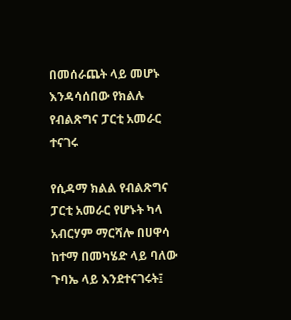በመሰራጨት ላይ መሆኑ እንዳሳሰበው የክልሉ የብልጽግና ፓርቲ አመራር ተናገሩ

የሲዳማ ክልል የብልጽግና ፓርቲ አመራር የሆኑት ካላ አብርሃም ማርሻሎ በሀዋሳ ከተማ በመካሄድ ላይ ባለው ጉባኤ ላይ እንደተናገሩት፤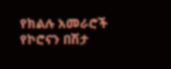የክልሉ አመራሮች የኮሮናን በሽታ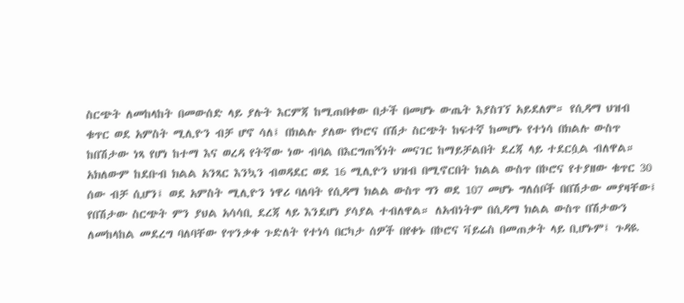ስርጭት ለመከላከት በመውሰድ ላይ ያሉት እርምጃ ከሚጠበቀው በታች በመሆኑ ውጤት እያስገኘ አይደለም። የሲዳማ ህዝብ ቁጥር ወደ አምስት ሚሊዮን ብቻ ሆኖ ሳለ፤ በክልሉ ያለው የኮሮና በሽታ ስርጭት ከፍተኛ ከመሆኑ የተነሳ በክልሉ ውስጥ ከበሽታው ነጻ የሆነ ከተማ እና ወረዳ የትኛው ነው ብባል በእርግጠኝነት መናገር ከማይቻልበት ደረጃ ላይ ተደርሷል ብለዋል። አክለውም ከደቡብ ክልል አንጻር እንኳን ብወዳደር ወደ 16 ሚሊዮን ህዝብ በሚኖርበት ክልል ውስጥ በኮሮና የተያዘው ቁጥር 30 ሰው ብቻ ሲሆን፤ ወደ አምስት ሚሊዮን ነዋሪ ባለባት የሲዳማ ክልል ውስጥ ግን ወደ 107 መሆኑ ግለሰቦች በበሽታው መያዛቸው፤ የበሽታው ስርጭት ምን ያህል አሳሳቢ ደረጃ ላይ እንደሆነ ያሳያል ተብለዋል። ለአብነትም በሲዳማ ክልል ውስጥ በሽታውን ለመከላከል መደረግ ባለባቸው የጥንቃቀ ጉድለት የተነሳ በርካታ ሰዎች በየቀኑ በኮሮና ቫይሬስ በመጠቃት ላይ ቢሆኑም፤ ጉዳዪ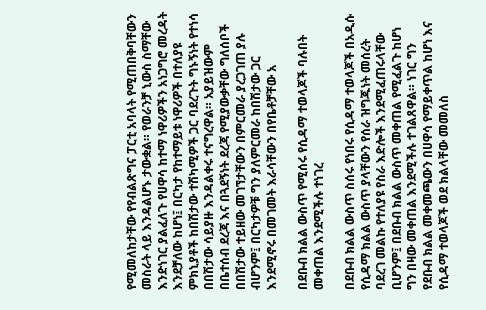የሚመለከታቸው የየብልጽግና ፓርቲ አባላት የሚጠበቅባቸውን መስራት ላይ እንዳልሆኑ ታውቋል። የወራንቻ ኒውስ ስማቸው እንድነገር ያልፈለጉ የሀዋሳ ከተማ ነዋሪዎችን አነጋግሮ መረዳት እንደቻለው ከሆነ፤ በርካታ የከተማይቱ ነዋሪዎች በተለያዩ ምክኒያቶች ከበሽታው ተሽካሚዎች ጋር ባደረጉት ግኑኝነት የተነሳ በበሽታው ሳይያዙ እንዳልቀሩ ተናግረዋል። አያይዝውም በቤተሰብ ደረጃ እና በጓደኝነት ደረጃ የሚያውቃቸው ግለሰቦች በበሽታው ተይዘው መገኘታቸውን በምርመራ ያረጋገጠ ያሉ ብሆንም፤ በርካታዎቹ ግን ያለምርመራ ከበሽታው ጋር እንደሚኖሩ በመገመት እራሳቸውን በየቤቶቻቸው አ

በደቡብ ክልል ውስጥ የሚሰሩ የሲዳማ ተወላጆች ባሉበት መቀጠል እንደሚችሉ ተነገረ

በደቡብ ክልል ውስጥ ስሰሩ የነበሩ የሲዳማ ተወላጆች በአዲሱ የሲዳማ ክልል ውስጥ ያላቸውን የሰራ ዝግጁነት መሰረት ባደረገ መልኩ የተለያዩ የስራ እድሎች እንደሚፈጠሩላቸው ቢሆንም፤ በደቡብ ክልል ውስጥ መቀጠል የሚፈልጉ ከሆነ ግን በዛው መቀጠል እንደሚችሉ ተገልጸዋል። ነገር ግን የደቡብ ክልል መቀመጫውን በሀዋሳ የማይቀጥል ከሆነ እና የሲዳማ ተወላጆች ወደ ክልላቸው መመለስ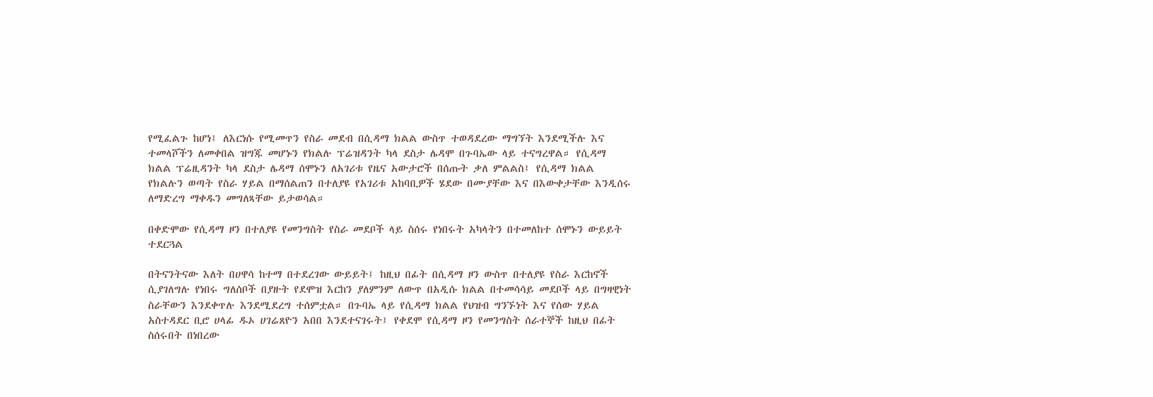የሚፈልጉ ከሆነ፤ ለእርነሱ የሚመጥን የስራ መደብ በሲዳማ ክልል ውስጥ ተወዳደረው ማግኘት እንደሚችሉ እና ተመላሾችን ለመቀበል ዝግጁ መሆኑን የክልሉ ፕሬዝዳንት ካላ ደስታ ሌዳሞ በጉባኤው ላይ ተናግረዋል። የሲዳማ ክልል ፕሬዚዳንት ካላ ደስታ ሌዳማ ሰሞኑን ለአገሪቱ የዜና አውታሮች በሰጡት ቃለ ምልልስ፤ የሲዳማ ክልል የክልሉን ወጣት የስራ ሃይል በማሰልጠን በተለያዩ የአገሪቱ አከባቢዎች ሄደው በሙያቸው እና በእውቀታቸው እንዲሰሩ ለማድረግ ማቀዱን መግለጻቸው ይታወሳል።

በቀድሞው የሲዳማ ዞን በተለያዩ የመንግስት የስራ መደቦች ላይ ስሰሩ የነበሩት አካላትን በተመለከተ ሰሞኑን ውይይት ተደርጓል

በትናንትናው እለት በሀዋሳ ከተማ በተደረገው ውይይት፤ ከዚህ በፊት በሲዳማ ዞን ውስጥ በተለያዩ የስራ እርከኖች ሲያገለግሉ የነበሩ ግለሰቦች በያዙት የደሞዝ እርከን ያለምንም ለውጥ በአዲሱ ክልል በተመሳሳይ መደቦች ላይ በግዛዊነት ስራቸውን እንደቀጥሉ እንደሚደረግ ተሰምቷል። በጉባኤ ላይ የሲዳማ ክልል የህዝብ ግንኙነት እና የሰው ሃይል አስተዳደር ቢሮ ሀላፊ ዱኦ ሀገሬጸዮን አበበ እንደተናገሩት፤ የቀደሞ የሲዳማ ዞን የመንግስት ሰራተኞች ከዚህ በፊት ስሰሩበት በነበረው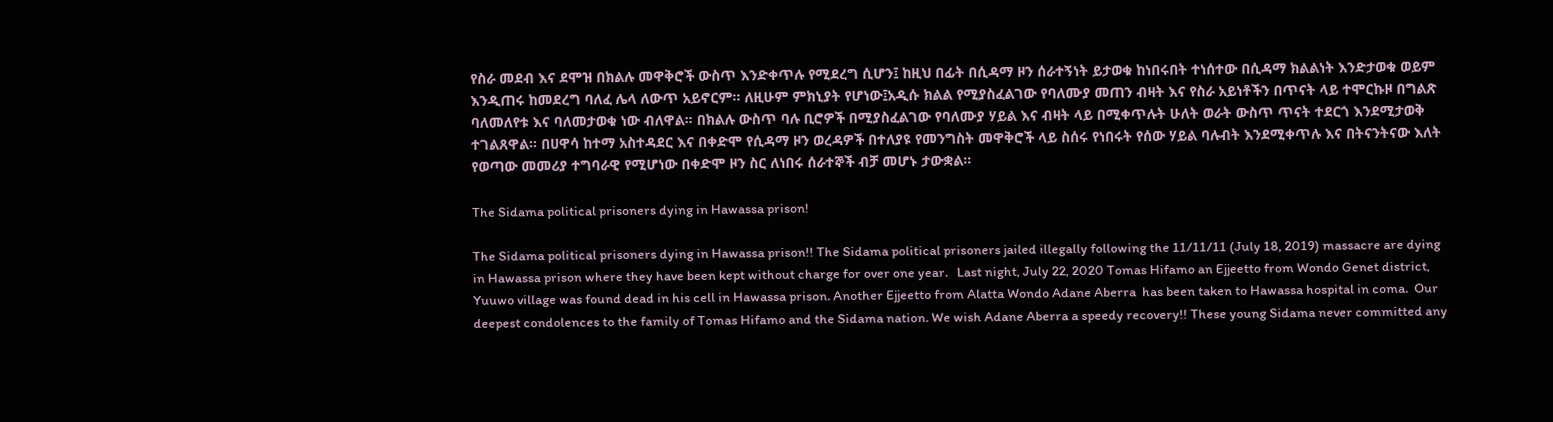የስራ መደብ እና ደሞዝ በክልሉ መዋቅሮች ውስጥ እንድቀጥሉ የሚደረግ ሲሆን፤ ከዚህ በፊት በሲዳማ ዞን ሰራተኝነት ይታወቁ ከነበሩበት ተነሰተው በሲዳማ ክልልነት እንድታወቁ ወይም እንዲጠሩ ከመደረግ ባለፈ ሌላ ለውጥ አይኖርም። ለዚሁም ምክኒያት የሆነው፤አዲሱ ክልል የሚያስፈልገው የባለሙያ መጠን ብዛት እና የስራ አይነቶችን በጥናት ላይ ተሞርኩዞ በግልጽ ባለመለየቱ እና ባለመታወቁ ነው ብለዋል። በክልሉ ውስጥ ባሉ ቢሮዎች በሚያስፈልገው የባለሙያ ሃይል እና ብዛት ላይ በሚቀጥሉት ሁለት ወራት ውስጥ ጥናት ተደርጎ እንደሚታወቅ ተገልጸዋል። በሀዋሳ ከተማ አስተዳደር እና በቀድሞ የሲዳማ ዞን ወረዳዎች በተለያዩ የመንግስት መዋቅሮች ላይ ስሰሩ የነበሩት የሰው ሃይል ባሉብት እንደሚቀጥሉ እና በትናንትናው እለት የወጣው መመሪያ ተግባራዊ የሚሆነው በቀድሞ ዞን ስር ለነበሩ ሰራተኞች ብቻ መሆኑ ታውቋል።

The Sidama political prisoners dying in Hawassa prison!

The Sidama political prisoners dying in Hawassa prison!! The Sidama political prisoners jailed illegally following the 11/11/11 (July 18, 2019) massacre are dying in Hawassa prison where they have been kept without charge for over one year.   Last night, July 22, 2020 Tomas Hifamo an Ejjeetto from Wondo Genet district,  Yuuwo village was found dead in his cell in Hawassa prison. Another Ejjeetto from Alatta Wondo Adane Aberra  has been taken to Hawassa hospital in coma.  Our deepest condolences to the family of Tomas Hifamo and the Sidama nation. We wish Adane Aberra a speedy recovery!! These young Sidama never committed any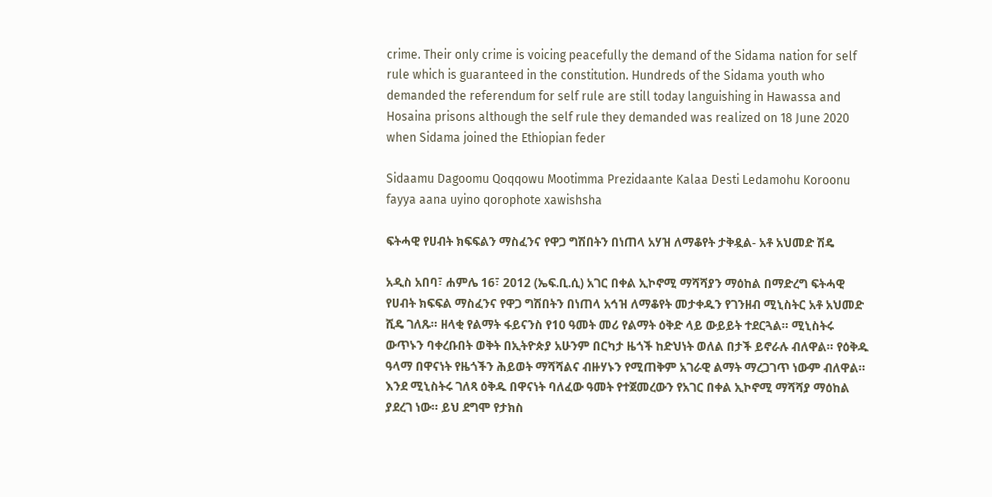crime. Their only crime is voicing peacefully the demand of the Sidama nation for self rule which is guaranteed in the constitution. Hundreds of the Sidama youth who demanded the referendum for self rule are still today languishing in Hawassa and Hosaina prisons although the self rule they demanded was realized on 18 June 2020 when Sidama joined the Ethiopian feder

Sidaamu Dagoomu Qoqqowu Mootimma Prezidaante Kalaa Desti Ledamohu Koroonu fayya aana uyino qorophote xawishsha

ፍትሓዊ የሀብት ክፍፍልን ማስፈንና የዋጋ ግሽበትን በነጠላ አሃዝ ለማቆየት ታቅዷል- አቶ አህመድ ሽዴ

አዲስ አበባ፣ ሐምሌ 16፣ 2012 (ኤፍ.ቢ.ሲ) አገር በቀል ኢኮኖሚ ማሻሻያን ማዕከል በማድረግ ፍትሓዊ የሀብት ክፍፍል ማስፈንና የዋጋ ግሽበትን በነጠላ አኅዝ ለማቆየት መታቀዱን የገንዘብ ሚኒስትር አቶ አህመድ ሺዴ ገለጹ። ዘላቂ የልማት ፋይናንስ የ10 ዓመት መሪ የልማት ዕቅድ ላይ ውይይት ተደርጓል። ሚኒስትሩ ውጥኑን ባቀረቡበት ወቅት በኢትዮጵያ አሁንም በርካታ ዜጎች ከድህነት ወለል በታች ይኖራሉ ብለዋል። የዕቅዱ ዓላማ በዋናነት የዜጎችን ሕይወት ማሻሻልና ብዙሃኑን የሚጠቅም አገራዊ ልማት ማረጋገጥ ነውም ብለዋል። እንደ ሚኒስትሩ ገለጻ ዕቅዱ በዋናነት ባለፈው ዓመት የተጀመረውን የአገር በቀል ኢኮኖሚ ማሻሻያ ማዕከል ያደረገ ነው። ይህ ደግሞ የታክስ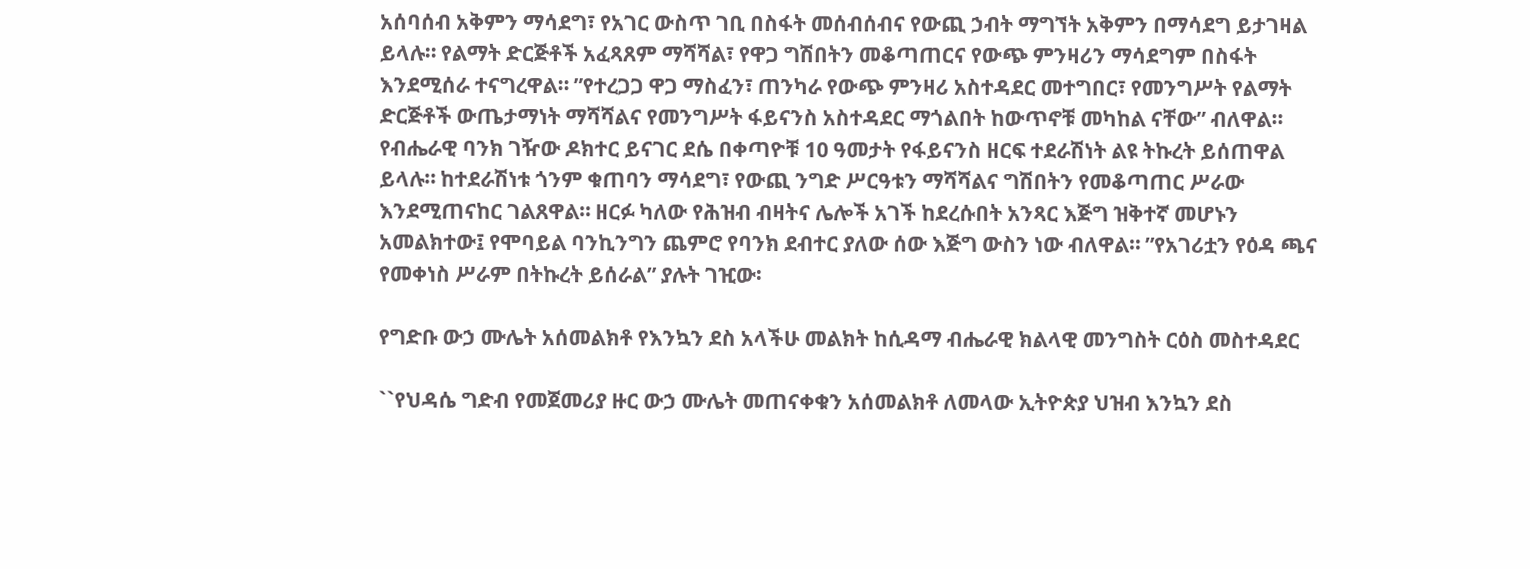አሰባሰብ አቅምን ማሳደግ፣ የአገር ውስጥ ገቢ በስፋት መሰብሰብና የውጪ ኃብት ማግኘት አቅምን በማሳደግ ይታገዛል ይላሉ። የልማት ድርጅቶች አፈጻጸም ማሻሻል፣ የዋጋ ግሽበትን መቆጣጠርና የውጭ ምንዛሪን ማሳደግም በስፋት እንደሚሰራ ተናግረዋል። ”የተረጋጋ ዋጋ ማስፈን፣ ጠንካራ የውጭ ምንዛሪ አስተዳደር መተግበር፣ የመንግሥት የልማት ድርጅቶች ውጤታማነት ማሻሻልና የመንግሥት ፋይናንስ አስተዳደር ማጎልበት ከውጥኖቹ መካከል ናቸው” ብለዋል። የብሔራዊ ባንክ ገዥው ዶክተር ይናገር ደሴ በቀጣዮቹ 10 ዓመታት የፋይናንስ ዘርፍ ተደራሽነት ልዩ ትኩረት ይሰጠዋል ይላሉ። ከተደራሽነቱ ጎንም ቁጠባን ማሳደግ፣ የውጪ ንግድ ሥርዓቱን ማሻሻልና ግሽበትን የመቆጣጠር ሥራው እንደሚጠናከር ገልጸዋል። ዘርፉ ካለው የሕዝብ ብዛትና ሌሎች አገች ከደረሱበት አንጻር እጅግ ዝቅተኛ መሆኑን አመልክተው፤ የሞባይል ባንኪንግን ጨምሮ የባንክ ደብተር ያለው ሰው እጅግ ውስን ነው ብለዋል። ”የአገሪቷን የዕዳ ጫና የመቀነስ ሥራም በትኩረት ይሰራል” ያሉት ገዢው፡

የግድቡ ውኃ ሙሌት አሰመልክቶ የእንኳን ደስ አላችሁ መልክት ከሲዳማ ብሔራዊ ክልላዊ መንግስት ርዕስ መስተዳደር

``የህዳሴ ግድብ የመጀመሪያ ዙር ውኃ ሙሌት መጠናቀቁን አሰመልክቶ ለመላው ኢትዮጵያ ህዝብ እንኳን ደስ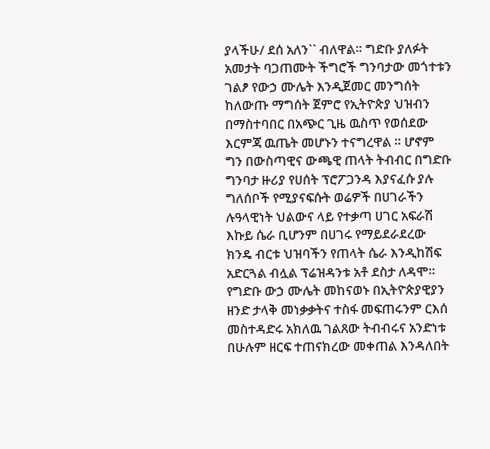ያላችሁ/ ደሰ አለን`` ብለዋል። ግድቡ ያለፉት አመታት ባጋጠሙት ችግሮች ግንባታው መጎተቱን ገልፆ የውኃ ሙሌት እንዲጀመር መንግሰት ከለውጡ ማግሰት ጀምሮ የኢትዮጵያ ህዝብን በማስተባበር በአጭር ጊዜ ዉስጥ የወሰደው እርምጃ ዉጤት መሆኑን ተናግረዋል ። ሆኖም ግን በውስጣዊና ውጫዊ ጠላት ትብብር በግድቡ ግንባታ ዙሪያ የሀሰት ፕሮፖጋንዳ እያናፈሱ ያሉ ግለሰቦች የሚያናፍሱት ወሬዎች በሀገራችን ሉዓላዊነት ህልውና ላይ የተቃጣ ሀገር አፍራሽ እኩይ ሴራ ቢሆንም በሀገሩ የማይደራደረው ክንዴ ብርቱ ህዝባችን የጠላት ሴራ እንዲከሽፍ አድርጓል ብሏል ፕሬዝዳንቱ አቶ ደስታ ለዳሞ። የግድቡ ውኃ ሙሌት መከናወኑ በኢትዮጵያዊያን ዘንድ ታላቅ መነቃቃትና ተስፋ መፍጠሩንም ርእሰ መስተዳድሩ አክለዉ ገልጸው ትብብሩና አንድነቱ በሁሉም ዘርፍ ተጠናክረው መቀጠል እንዳለበት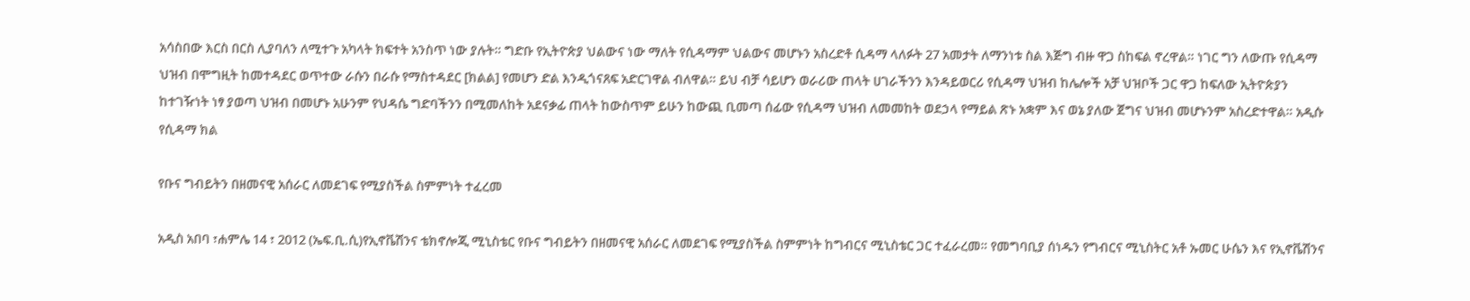አሳስበው እርስ በርስ ሊያባለን ለሚተጉ አካላት ክፍተት አንስጥ ነው ያሉት። ግድቡ የኢትዮጵያ ህልውና ነው ማለት የሲዳማም ህልውና መሆኑን አስረድቶ ሲዳማ ላለፉት 27 አመታት ለማንነቱ ስል እጅግ ብዙ ዋጋ ስከፍል ኖረዋል። ነገር ግን ለውጡ የሲዳማ ህዝብ በሞግዚት ከመተዳደር ወጥተው ራሱን በራሱ የማስተዳደር [ክልል] የመሆን ድል እንዲጎናጸፍ አድርገዋል ብለዋል። ይህ ብቻ ሳይሆን ወራሪው ጠላት ሀገራችንን እንዳይወርሪ የሲዳማ ህዝብ ከሌሎች አቻ ህዝቦች ጋር ዋጋ ከፍለው ኢትዮጵያን ከተገዥነት ነፃ ያወጣ ህዝብ በመሆኑ አሁንም የህዳሴ ግድባችንን በሚመለከት አደናቃፊ ጠላት ከውስጥም ይሁን ከውጪ ቢመጣ ሰፊው የሲዳማ ህዝብ ለመመከት ወደኃላ የማይል ጽኑ አቋም እና ወኔ ያለው ጀግና ህዝብ መሆኑንም አስረድተዋል። አዲሱ የሲዳማ ክል

የቡና ግብይትን በዘመናዊ አሰራር ለመደገፍ የሚያስችል ስምምነት ተፈረመ

አዲስ አበባ ፣ሐምሌ 14 ፣ 2012 (ኤፍ.ቢ.ሲ)የኢኖቬሽንና ቴክኖሎጂ ሚኒስቴር የቡና ግብይትን በዘመናዊ አሰራር ለመደገፍ የሚያስችል ስምምነት ከግብርና ሚኒስቴር ጋር ተፈራረመ። የመግባቢያ ሰነዱን የግብርና ሚኒስትር አቶ ኡመር ሁሴን እና የኢኖቬሽንና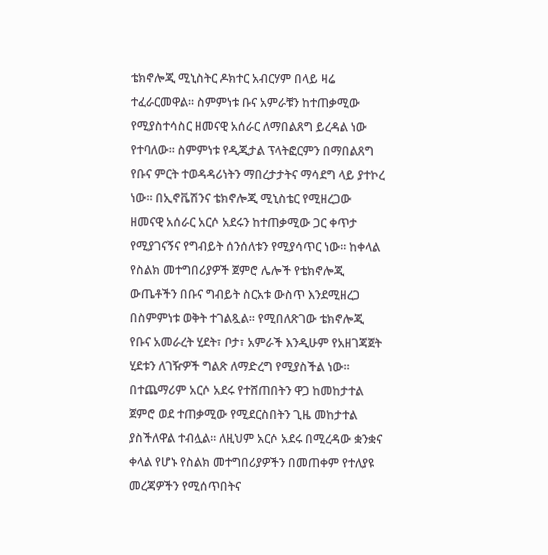ቴክኖሎጂ ሚኒስትር ዶክተር አብርሃም በላይ ዛሬ ተፈራርመዋል። ስምምነቱ ቡና አምራቹን ከተጠቃሚው የሚያስተሳስር ዘመናዊ አሰራር ለማበልጸግ ይረዳል ነው የተባለው። ስምምነቱ የዲጂታል ፕላትፎርምን በማበልጸግ የቡና ምርት ተወዳዳሪነትን ማበረታታትና ማሳደግ ላይ ያተኮረ ነው። በኢኖቬሽንና ቴክኖሎጂ ሚኒስቴር የሚዘረጋው ዘመናዊ አሰራር አርሶ አደሩን ከተጠቃሚው ጋር ቀጥታ የሚያገናኝና የግብይት ሰንሰለቱን የሚያሳጥር ነው። ከቀላል የስልክ መተግበሪያዎች ጀምሮ ሌሎች የቴክኖሎጂ ውጤቶችን በቡና ግብይት ስርአቱ ውስጥ እንደሚዘረጋ በስምምነቱ ወቅት ተገልጿል። የሚበለጽገው ቴክኖሎጂ የቡና አመራረት ሂደት፣ ቦታ፣ አምራች እንዲሁም የአዘገጃጀት ሂደቱን ለገዥዎች ግልጽ ለማድረግ የሚያስችል ነው። በተጨማሪም አርሶ አደሩ የተሸጠበትን ዋጋ ከመከታተል ጀምሮ ወደ ተጠቃሚው የሚደርስበትን ጊዜ መከታተል ያስችለዋል ተብሏል። ለዚህም አርሶ አደሩ በሚረዳው ቋንቋና ቀላል የሆኑ የስልክ መተግበሪያዎችን በመጠቀም የተለያዩ መረጃዎችን የሚሰጥበትና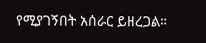የሚያገኝበት አሰራር ይዘረጋል።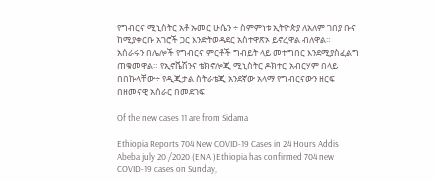የግብርና ሚኒስትር አቶ ኡመር ሁሴን ÷ ስምምነቱ ኢትዮጵያ ለአለም ገበያ ቡና ከሚያቀርቡ አገሮች ጋር እንድትወዳደር አስተዋጽኦ ይኖረዋል ብለዋል። አሰራሩን በሌሎች የግብርና ምርቶች ግብይት ላይ መተግበር እንደሚያስፈልግ ጠቁመዋል። የኢኖቬሽንና ቴክኖሎጂ ሚኒስትር ዶክተር አብርሃም በላይ በበኩላቸው÷ የዲጂታል ስትራቴጂ አንደኛው አላማ የግብርናውን ዘርፍ በዘመናዊ አሰራር በመደገፍ

Of the new cases 11 are from Sidama

Ethiopia Reports 704 New COVID-19 Cases in 24 Hours Addis Abeba july 20 /2020 (ENA )Ethiopia has confirmed 704 new COVID-19 cases on Sunday,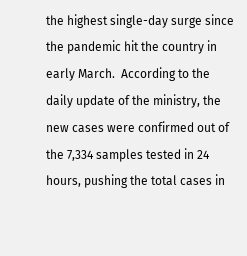the highest single-day surge since the pandemic hit the country in early March.  According to the daily update of the ministry, the new cases were confirmed out of the 7,334 samples tested in 24 hours, pushing the total cases in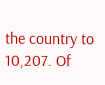the country to 10,207. Of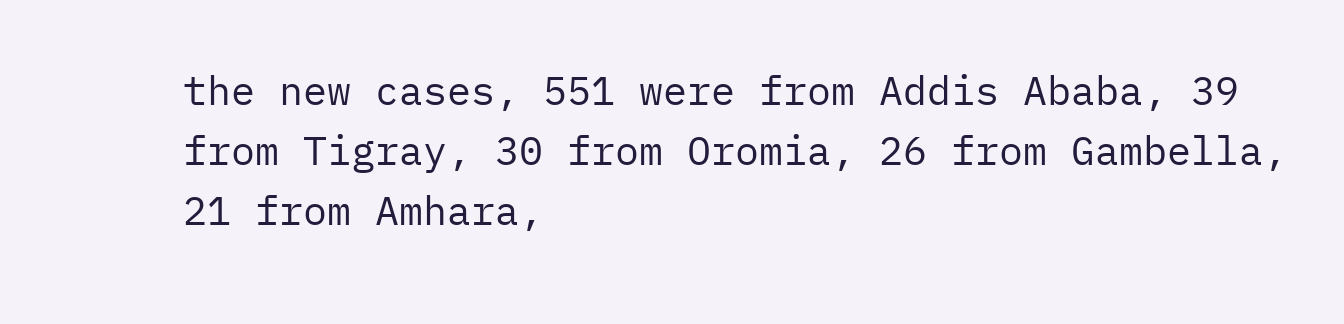the new cases, 551 were from Addis Ababa, 39 from Tigray, 30 from Oromia, 26 from Gambella, 21 from Amhara,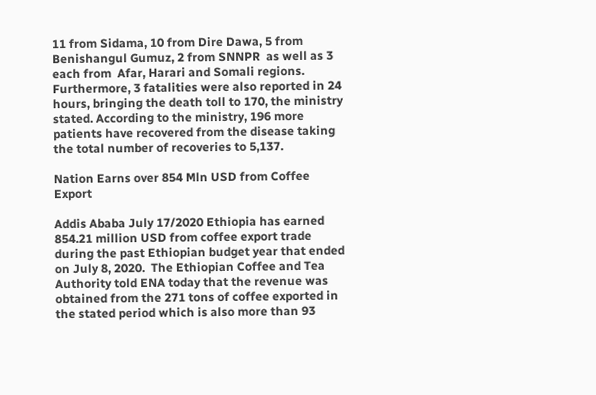11 from Sidama, 10 from Dire Dawa, 5 from Benishangul Gumuz, 2 from SNNPR  as well as 3 each from  Afar, Harari and Somali regions. Furthermore, 3 fatalities were also reported in 24 hours, bringing the death toll to 170, the ministry stated. According to the ministry, 196 more patients have recovered from the disease taking the total number of recoveries to 5,137.

Nation Earns over 854 Mln USD from Coffee Export

Addis Ababa July 17/2020 Ethiopia has earned 854.21 million USD from coffee export trade during the past Ethiopian budget year that ended on July 8, 2020.  The Ethiopian Coffee and Tea Authority told ENA today that the revenue was obtained from the 271 tons of coffee exported in the stated period which is also more than 93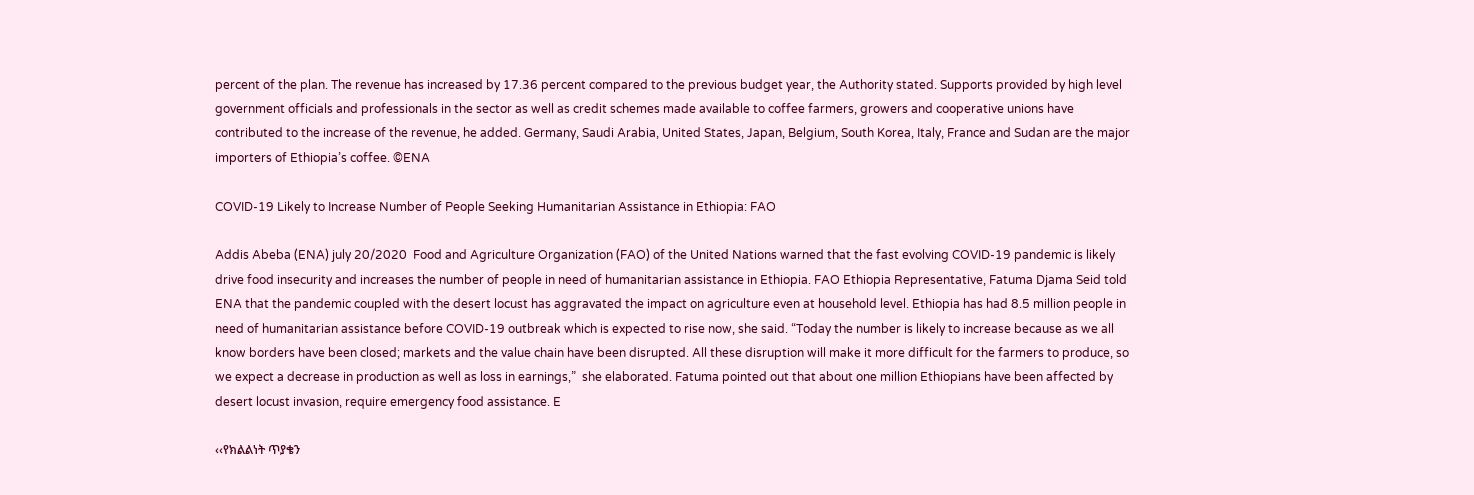percent of the plan. The revenue has increased by 17.36 percent compared to the previous budget year, the Authority stated. Supports provided by high level government officials and professionals in the sector as well as credit schemes made available to coffee farmers, growers and cooperative unions have contributed to the increase of the revenue, he added. Germany, Saudi Arabia, United States, Japan, Belgium, South Korea, Italy, France and Sudan are the major importers of Ethiopia’s coffee. ©ENA

COVID-19 Likely to Increase Number of People Seeking Humanitarian Assistance in Ethiopia: FAO

Addis Abeba (ENA) july 20/2020  Food and Agriculture Organization (FAO) of the United Nations warned that the fast evolving COVID-19 pandemic is likely drive food insecurity and increases the number of people in need of humanitarian assistance in Ethiopia. FAO Ethiopia Representative, Fatuma Djama Seid told ENA that the pandemic coupled with the desert locust has aggravated the impact on agriculture even at household level. Ethiopia has had 8.5 million people in need of humanitarian assistance before COVID-19 outbreak which is expected to rise now, she said. “Today the number is likely to increase because as we all know borders have been closed; markets and the value chain have been disrupted. All these disruption will make it more difficult for the farmers to produce, so we expect a decrease in production as well as loss in earnings,”  she elaborated. Fatuma pointed out that about one million Ethiopians have been affected by desert locust invasion, require emergency food assistance. E

‹‹የክልልነት ጥያቄን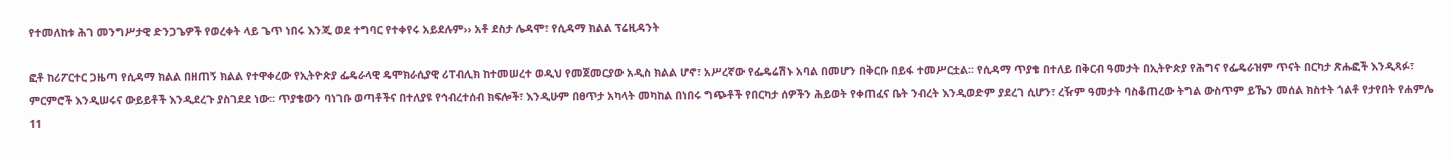የተመለከቱ ሕገ መንግሥታዊ ድንጋጌዎች የወረቀት ላይ ጌጥ ነበሩ እንጂ ወደ ተግባር የተቀየሩ አይደሉም›› አቶ ደስታ ሌዳሞ፣ የሲዳማ ክልል ፕሬዚዳንት

ፎቶ ከሪፖርተር ጋዜጣ የሲዳማ ክልል በዘጠኝ ክልል የተዋቀረው የኢትዮጵያ ፌዴራላዊ ዴሞክራሲያዊ ሪፐብሊክ ከተመሠረተ ወዲህ የመጀመርያው አዲስ ክልል ሆኖ፣ አሥረኛው የፌዴሬሽኑ አባል በመሆን በቅርቡ በይፋ ተመሥርቷል፡፡ የሲዳማ ጥያቄ በተለይ በቅርብ ዓመታት በኢትዮጵያ የሕግና የፌዴራዝም ጥናት በርካታ ጽሑፎች እንዲጻፉ፣ ምርምሮች እንዲሠሩና ውይይቶች እንዲደረጉ ያስገደደ ነው፡፡ ጥያቄውን ባነገቡ ወጣቶችና በተለያዩ የኅብረተሰብ ክፍሎች፣ እንዲሁም በፀጥታ አካላት መካከል በነበሩ ግጭቶች የበርካታ ሰዎችን ሕይወት የቀጠፈና ቤት ንብረት እንዲወድም ያደረገ ሲሆን፣ ረዥም ዓመታት ባስቆጠረው ትግል ውስጥም ይኼን መሰል ክስተት ጎልቶ የታየበት የሐምሌ 11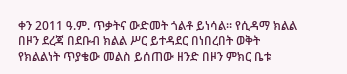ቀን 2011 ዓ.ም. ጥቃትና ውድመት ጎልቶ ይነሳል፡፡ የሲዳማ ክልል በዞን ደረጃ በደቡብ ክልል ሥር ይተዳደር በነበረበት ወቅት የክልልነት ጥያቄው መልስ ይሰጠው ዘንድ በዞን ምክር ቤቱ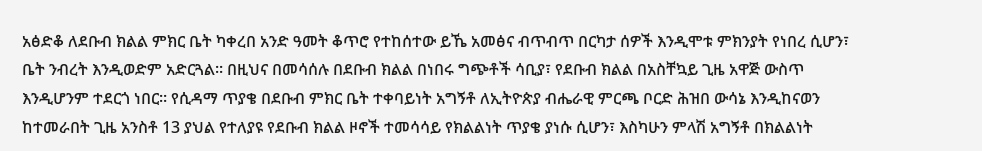አፅድቆ ለደቡብ ክልል ምክር ቤት ካቀረበ አንድ ዓመት ቆጥሮ የተከሰተው ይኼ አመፅና ብጥብጥ በርካታ ሰዎች እንዲሞቱ ምክንያት የነበረ ሲሆን፣ ቤት ንብረት እንዲወድም አድርጓል፡፡ በዚህና በመሳሰሉ በደቡብ ክልል በነበሩ ግጭቶች ሳቢያ፣ የደቡብ ክልል በአስቸኳይ ጊዜ አዋጅ ውስጥ እንዲሆንም ተደርጎ ነበር፡፡ የሲዳማ ጥያቄ በደቡብ ምክር ቤት ተቀባይነት አግኝቶ ለኢትዮጵያ ብሔራዊ ምርጫ ቦርድ ሕዝበ ውሳኔ እንዲከናወን ከተመራበት ጊዜ አንስቶ 13 ያህል የተለያዩ የደቡብ ክልል ዞኖች ተመሳሳይ የክልልነት ጥያቄ ያነሱ ሲሆን፣ እስካሁን ምላሽ አግኝቶ በክልልነት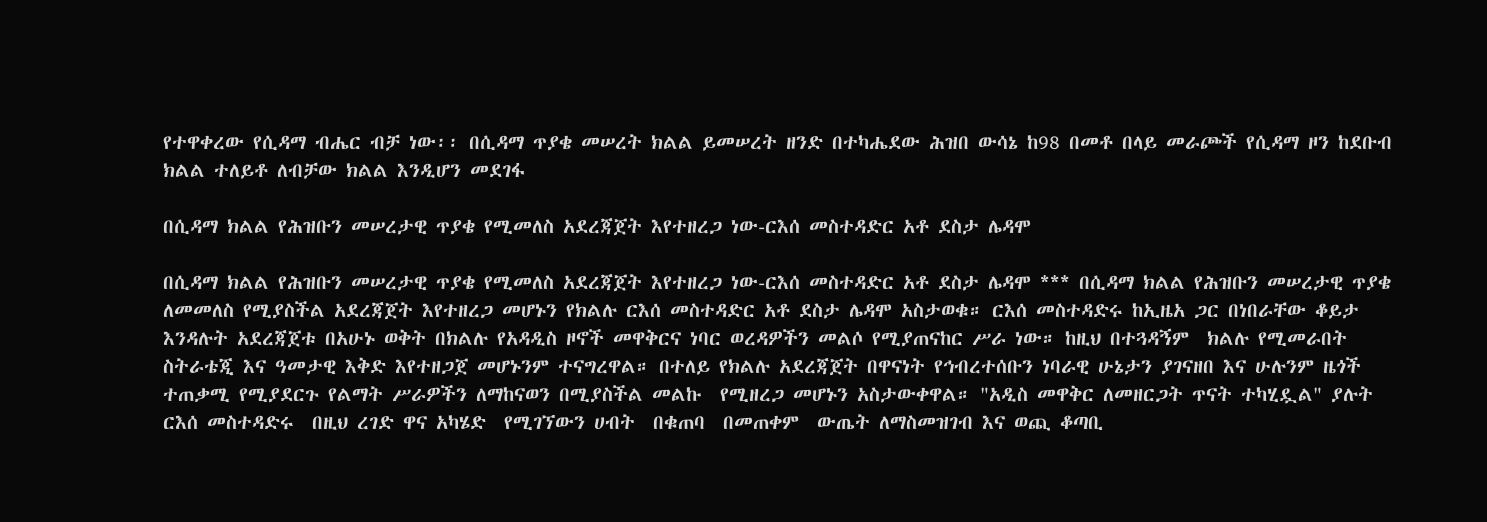የተዋቀረው የሲዳማ ብሔር ብቻ ነው፡፡ በሲዳማ ጥያቄ መሠረት ክልል ይመሠረት ዘንድ በተካሔደው ሕዝበ ውሳኔ ከ98 በመቶ በላይ መራጮች የሲዳማ ዞን ከደቡብ ክልል ተለይቶ ለብቻው ክልል እንዲሆን መደገፋ

በሲዳማ ክልል የሕዝቡን መሠረታዊ ጥያቄ የሚመለስ አደረጃጀት እየተዘረጋ ነው-ርእሰ መስተዳድር አቶ ደስታ ሌዳሞ

በሲዳማ ክልል የሕዝቡን መሠረታዊ ጥያቄ የሚመለስ አደረጃጀት እየተዘረጋ ነው-ርእሰ መስተዳድር አቶ ደስታ ሌዳሞ *** በሲዳማ ክልል የሕዝቡን መሠረታዊ ጥያቄ ለመመለስ የሚያስችል አደረጃጀት እየተዘረጋ መሆኑን የክልሉ ርእሰ መስተዳድር አቶ ደስታ ሌዳሞ አስታወቁ። ርእሰ መስተዳድሩ ከኢዜአ ጋር በነበራቸው ቆይታ እንዳሉት አደረጃጀቱ በአሁኑ ወቅት በክልሉ የአዳዲስ ዞኖች መዋቅርና ነባር ወረዳዎችን መልሶ የሚያጠናከር ሥራ ነው። ከዚህ በተጓዳኝም  ክልሉ የሚመራበት ስትራቴጂ እና ዓመታዊ እቅድ እየተዘጋጀ መሆኑንም ተናግረዋል። በተለይ የክልሉ አደረጃጀት በዋናነት የኅብረተሰቡን ነባራዊ ሁኔታን ያገናዘበ እና ሁሉንም ዜጎች ተጠቃሚ የሚያደርጉ የልማት ሥራዎችን ለማከናወን በሚያስችል መልኩ  የሚዘረጋ መሆኑን አስታውቀዋል። "አዲስ መዋቅር ለመዘርጋት ጥናት ተካሂዷል" ያሉት ርእሰ መስተዳድሩ  በዚህ ረገድ ዋና አካሄድ  የሚገኘውን ሀብት  በቁጠባ  በመጠቀም  ውጤት ለማስመዝገብ እና ወጪ ቆጣቢ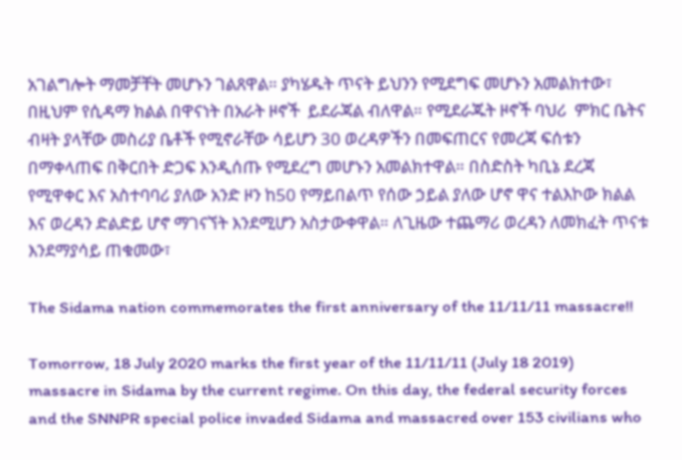አገልግሎት ማመቻቸት መሆኑን ገልጸዋል። ያካሄዱት ጥናት ይህንን የሚደግፍ መሆኑን አመልክተው፣ በዚህም የሲዳማ ክልል በዋናነት በአራት ዞኖች  ይደራጃል ብለዋል። የሚደራጁት ዞኖች ባህሪ  ምክር ቤትና ብዛት ያላቸው መስሪያ ቤቶች የሚኖራቸው ሳይሆን 30 ወረዳዎችን በመፍጠርና የመረጃ ፍሰቱን በማቀላጠፍ በቅርበት ድጋፍ እንዲሰጡ የሚደረግ መሆኑን አመልክተዋል። በስድስት ካቢኔ ደረጃ የሚዋቀር እና አስተባባሪ ያለው አንድ ዞን ከ50 የማይበልጥ የሰው ኃይል ያለው ሆኖ ዋና ተልእኮው ክልል እና ወረዳን ድልድይ ሆኖ ማገናኘት እንደሚሆን አስታውቀዋል። ለጊዜው ተጨማሪ ወረዳን ለመክፈት ጥናቱ እንደማያሳይ ጠቁመው፣

The Sidama nation commemorates the first anniversary of the 11/11/11 massacre!!

Tomorrow, 18 July 2020 marks the first year of the 11/11/11 (July 18 2019) massacre in Sidama by the current regime. On this day, the federal security forces and the SNNPR special police invaded Sidama and massacred over 153 civilians who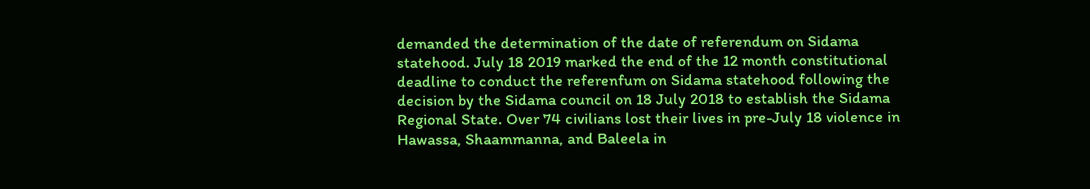demanded the determination of the date of referendum on Sidama statehood. July 18 2019 marked the end of the 12 month constitutional deadline to conduct the referenfum on Sidama statehood following the decision by the Sidama council on 18 July 2018 to establish the Sidama Regional State. Over 74 civilians lost their lives in pre-July 18 violence in Hawassa, Shaammanna, and Baleela in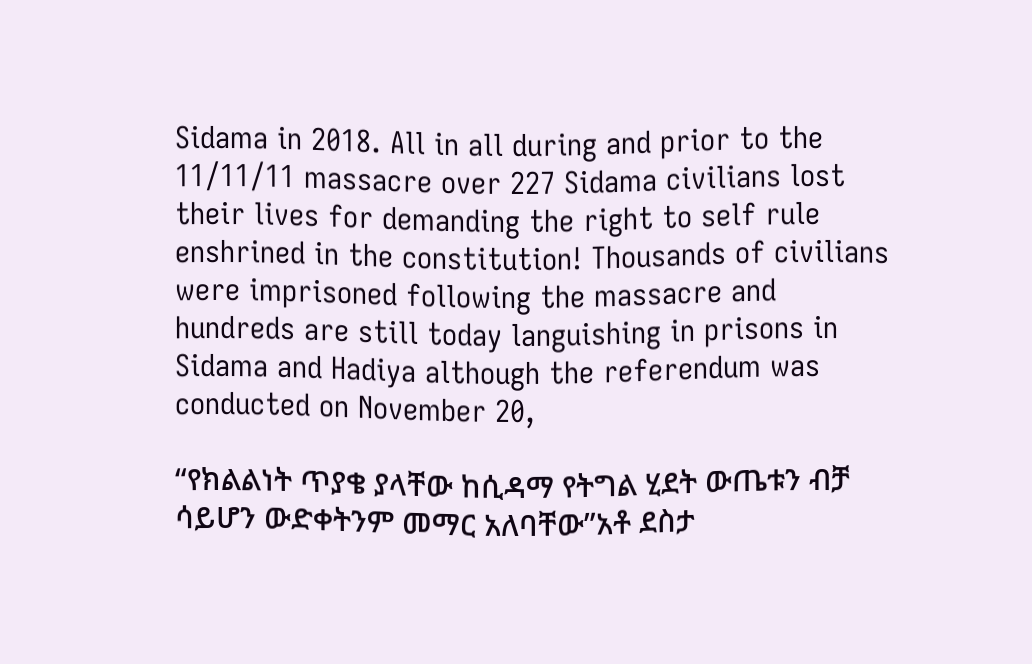Sidama in 2018. All in all during and prior to the 11/11/11 massacre over 227 Sidama civilians lost their lives for demanding the right to self rule enshrined in the constitution! Thousands of civilians were imprisoned following the massacre and hundreds are still today languishing in prisons in Sidama and Hadiya although the referendum was conducted on November 20,

“የክልልነት ጥያቄ ያላቸው ከሲዳማ የትግል ሂደት ውጤቱን ብቻ ሳይሆን ውድቀትንም መማር አለባቸው”አቶ ደስታ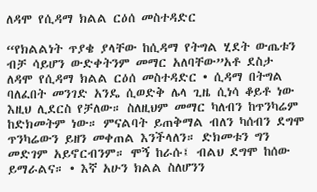ለዳሞ የሲዳማ ክልል ርዕሰ መስተዳድር

“የክልልነት ጥያቄ ያላቸው ከሲዳማ የትግል ሂደት ውጤቱን ብቻ ሳይሆን ውድቀትንም መማር አለባቸው”አቶ ደስታ ለዳሞ የሲዳማ ክልል ርዕሰ መስተዳድር • ሲዳማ በትግል ባለፈበት መንገድ አንዴ ሲወድቅ ሌላ ጊዜ ሲነሳ ቆይቶ ነው እዚህ ሊደርስ የቻለው። ስለዚህም መማር ካለብን ከጥንካሬም ከድክመትም ነው። ምናልባት ይጠቅማል ብለን ካሰብን ደግሞ ጥንካሬውን ይዘን መቀጠል እንችላለን። ድክመቱን ግን መድገም አይኖርብንም። ሞኝ ከራሱ፤ ብልህ ደግሞ ከሰው ይማራልና። • እኛ አሁን ክልል ስለሆንን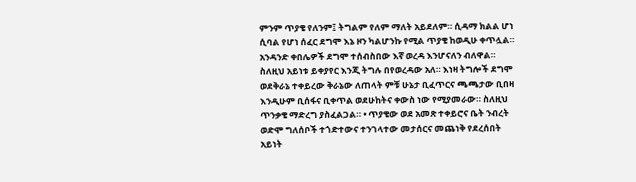ምንም ጥያቄ የለንም፤ ትግልም የለም ማለት አይደለም። ሲዳማ ክልል ሆነ ሲባል የሆነ ሰፈር ደግሞ እኔ ዞን ካልሆንኩ የሚል ጥያቄ ከወዲሁ ቀጥሏል። አንዳንድ ቀበሌዎች ደግሞ ተሰብስበው እኛ ወረዳ እንሆናለን ብለዋል። ስለዚህ አይነቱ ይቀያየር እንጂ ትግሉ በየወረዳው አለ። እነዛ ትግሎች ደግሞ ወደቅራኔ ተቀይረው ቅራኔው ለጠላት ምቹ ሁኔታ ቢፈጥርና ጫጫታው ቢበዛ እንዲሁም ቢሰፋና ቢቀጥል ወደሁከትና ቀውስ ነው የሚያመራው። ስለዚህ ጥንቃቄ ማድረግ ያስፈልጋል። • ጥያቄው ወደ አመጽ ተቀይሮና ቤት ንብረት ወድሞ ግለሰቦች ተጎድተውና ተንገላተው መታሰርና መጨነቅ የደረሰበት አይነት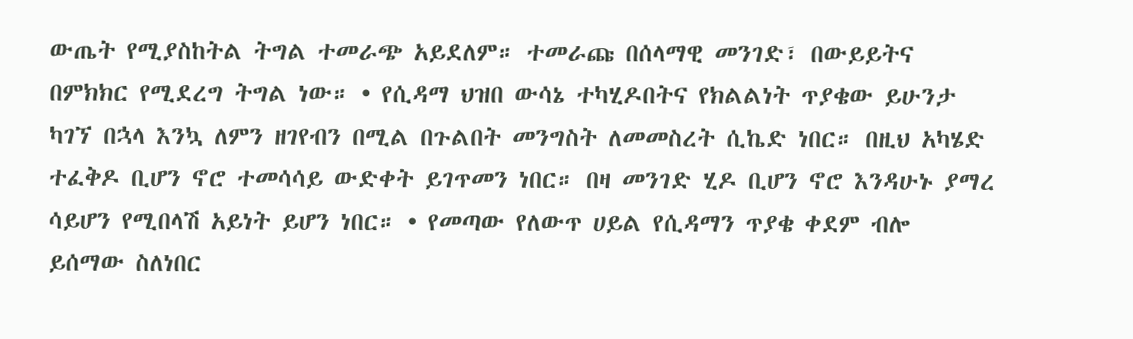ውጤት የሚያስከትል ትግል ተመራጭ አይደለም። ተመራጩ በሰላማዊ መንገድ፣ በውይይትና በምክክር የሚደረግ ትግል ነው። • የሲዳማ ህዝበ ውሳኔ ተካሂዶበትና የክልልነት ጥያቄው ይሁንታ ካገኘ በኋላ እንኳ ለምን ዘገየብን በሚል በጉልበት መንግስት ለመመስረት ሲኬድ ነበር። በዚህ አካሄድ ተፈቅዶ ቢሆን ኖሮ ተመሳሳይ ውድቀት ይገጥመን ነበር። በዛ መንገድ ሂዶ ቢሆን ኖሮ እንዳሁኑ ያማረ ሳይሆን የሚበላሽ አይነት ይሆን ነበር። • የመጣው የለውጥ ሀይል የሲዳማን ጥያቄ ቀደም ብሎ ይሰማው ስለነበር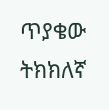ጥያቄው ትክክለኛ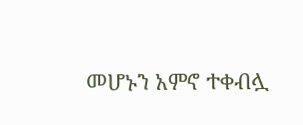መሆኑን አምኖ ተቀብሏ